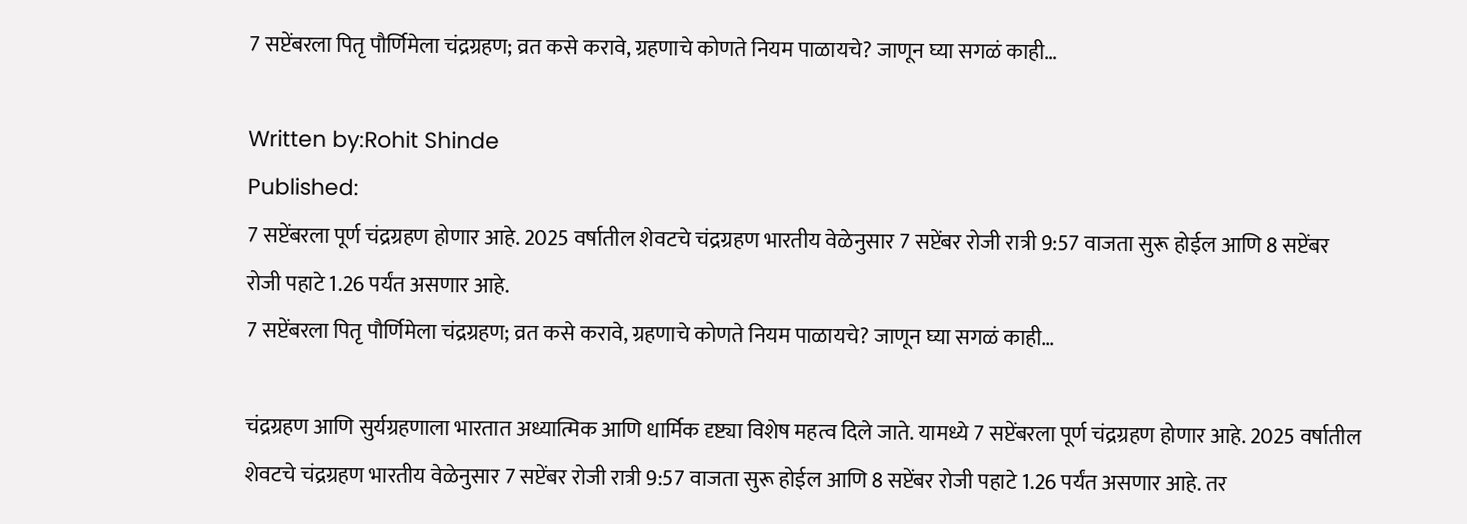7 सप्टेंबरला पितृ पौर्णिमेला चंद्रग्रहण; व्रत कसे करावे, ग्रहणाचे कोणते नियम पाळायचे? जाणून घ्या सगळं काही…

Written by:Rohit Shinde
Published:
7 सप्टेंबरला पूर्ण चंद्रग्रहण होणार आहे. 2025 वर्षातील शेवटचे चंद्रग्रहण भारतीय वेळेनुसार 7 सप्टेंबर रोजी रात्री 9:57 वाजता सुरू होईल आणि 8 सप्टेंबर रोजी पहाटे 1.26 पर्यंत असणार आहे.
7 सप्टेंबरला पितृ पौर्णिमेला चंद्रग्रहण; व्रत कसे करावे, ग्रहणाचे कोणते नियम पाळायचे? जाणून घ्या सगळं काही…

चंद्रग्रहण आणि सुर्यग्रहणाला भारतात अध्यात्मिक आणि धार्मिक दृष्ट्या विशेष महत्व दिले जाते. यामध्ये 7 सप्टेंबरला पूर्ण चंद्रग्रहण होणार आहे. 2025 वर्षातील शेवटचे चंद्रग्रहण भारतीय वेळेनुसार 7 सप्टेंबर रोजी रात्री 9:57 वाजता सुरू होईल आणि 8 सप्टेंबर रोजी पहाटे 1.26 पर्यंत असणार आहे. तर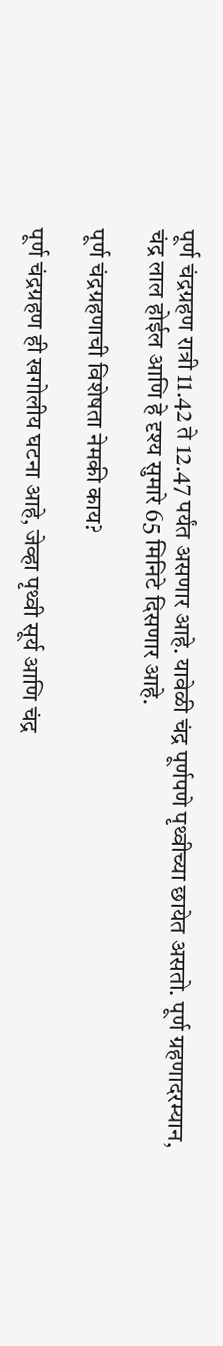पूर्ण चंद्रग्रहण रात्री 11.42 ते 12.47 पर्यंत असणार आहे. यावेळी चंद्र पूर्णपणे पृथ्वीच्या छायेत असतो. पूर्ण ग्रहणादरम्यान, चंद्र लाल होईल आणि हे दृश्य सुमारे 65 मिनिटे दिसणार आहे.

पूर्ण चंद्रग्रहणाची विशेषता नेमकी काय?

पूर्ण चंद्रग्रहण ही खगोलीय घटना आहे, जेव्हा पृथ्वी सूर्य आणि चंद्र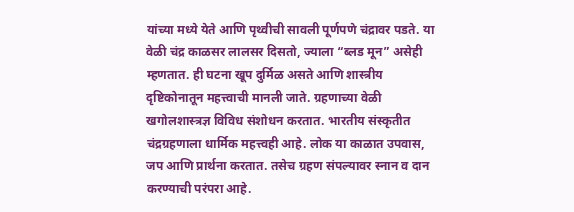यांच्या मध्ये येते आणि पृथ्वीची सावली पूर्णपणे चंद्रावर पडते. या वेळी चंद्र काळसर लालसर दिसतो, ज्याला “ब्लड मून” असेही म्हणतात. ही घटना खूप दुर्मिळ असते आणि शास्त्रीय दृष्टिकोनातून महत्त्वाची मानली जाते. ग्रहणाच्या वेळी खगोलशास्त्रज्ञ विविध संशोधन करतात. भारतीय संस्कृतीत चंद्रग्रहणाला धार्मिक महत्त्वही आहे. लोक या काळात उपवास, जप आणि प्रार्थना करतात. तसेच ग्रहण संपल्यावर स्नान व दान करण्याची परंपरा आहे.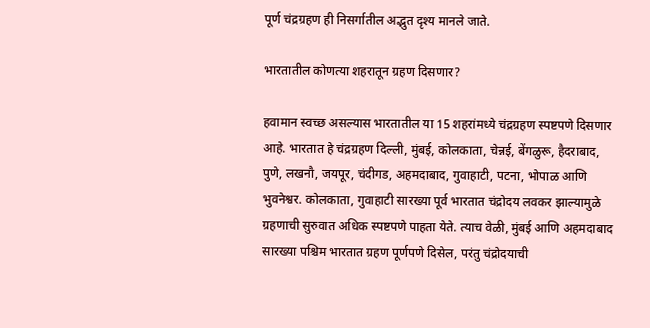पूर्ण चंद्रग्रहण ही निसर्गातील अद्भुत दृश्य मानले जाते.

भारतातील कोणत्या शहरातून ग्रहण दिसणार?

हवामान स्वच्छ असल्यास भारतातील या 15 शहरांमध्ये चंद्रग्रहण स्पष्टपणे दिसणार आहे. भारतात हे चंद्रग्रहण दिल्ली, मुंबई, कोलकाता, चेन्नई, बेंगळुरू, हैदराबाद, पुणे, लखनौ, जयपूर, चंदीगड, अहमदाबाद, गुवाहाटी, पटना, भोपाळ आणि भुवनेश्वर. कोलकाता, गुवाहाटी सारख्या पूर्व भारतात चंद्रोदय लवकर झाल्यामुळे ग्रहणाची सुरुवात अधिक स्पष्टपणे पाहता येते. त्याच वेळी, मुंबई आणि अहमदाबाद सारख्या पश्चिम भारतात ग्रहण पूर्णपणे दिसेल, परंतु चंद्रोदयाची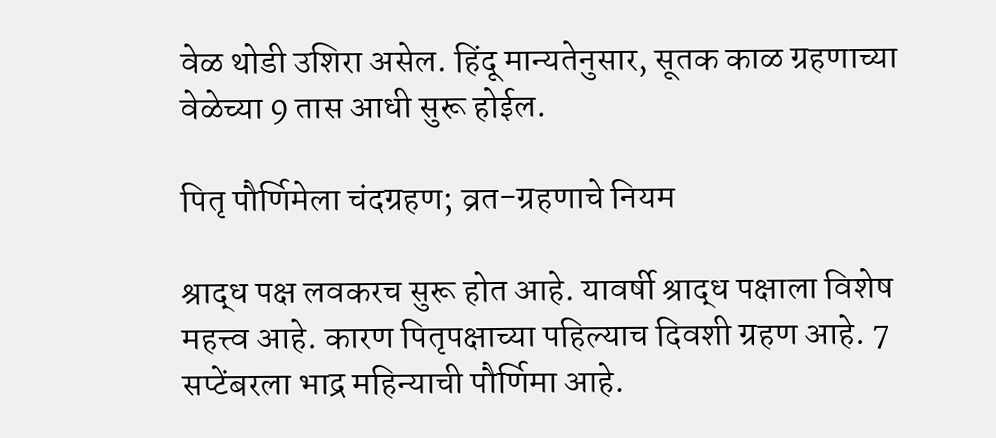वेळ थोडी उशिरा असेल. हिंदू मान्यतेनुसार, सूतक काळ ग्रहणाच्या वेळेच्या 9 तास आधी सुरू होईल.

पितृ पौर्णिमेला चंदग्रहण; व्रत-ग्रहणाचे नियम

श्राद्ध पक्ष लवकरच सुरू होत आहे. यावर्षी श्राद्ध पक्षाला विशेष महत्त्व आहे. कारण पितृपक्षाच्या पहिल्याच दिवशी ग्रहण आहे. 7 सप्टेंबरला भाद्र महिन्याची पौर्णिमा आहे.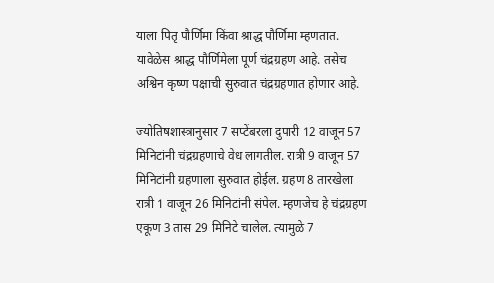याला पितृ पौर्णिमा किंवा श्राद्ध पौर्णिमा म्हणतात. यावेळेस श्राद्ध पौर्णिमेला पूर्ण चंद्रग्रहण आहे. तसेच अश्विन कृष्ण पक्षाची सुरुवात चंद्रग्रहणात होणार आहे.

ज्योतिषशास्त्रानुसार 7 सप्टेंबरला दुपारी 12 वाजून 57 मिनिटांनी चंद्रग्रहणाचे वेध लागतील. रात्री 9 वाजून 57 मिनिटांनी ग्रहणाला सुरुवात होईल. ग्रहण 8 तारखेला रात्री 1 वाजून 26 मिनिटांनी संपेल. म्हणजेच हे चंद्रग्रहण एकूण 3 तास 29 मिनिटे चालेल. त्यामुळे 7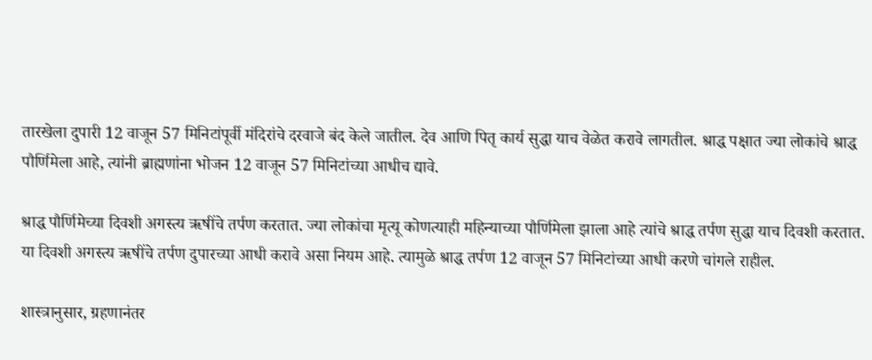तारखेला दुपारी 12 वाजून 57 मिनिटांपूर्वी मंदिरांचे दरवाजे बंद केले जातील. देव आणि पितृ कार्य सुद्धा याच वेळेत करावे लागतील. श्राद्ध पक्षात ज्या लोकांचे श्राद्ध पौर्णिमेला आहे, त्यांनी ब्राह्मणांना भोजन 12 वाजून 57 मिनिटांच्या आधीच द्यावे.

श्राद्ध पौर्णिमेच्या दिवशी अगस्त्य ऋषींचे तर्पण करतात. ज्या लोकांचा मृत्यू कोणत्याही महिन्याच्या पौर्णिमेला झाला आहे त्यांचे श्राद्ध तर्पण सुद्धा याच दिवशी करतात. या दिवशी अगस्त्य ऋषींचे तर्पण दुपारच्या आधी करावे असा नियम आहे. त्यामुळे श्राद्ध तर्पण 12 वाजून 57 मिनिटांच्या आधी करणे चांगले राहील.

शास्त्रानुसार, ग्रहणानंतर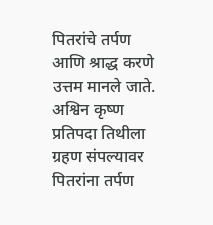पितरांचे तर्पण आणि श्राद्ध करणे उत्तम मानले जाते. अश्विन कृष्ण प्रतिपदा तिथीला ग्रहण संपल्यावर पितरांना तर्पण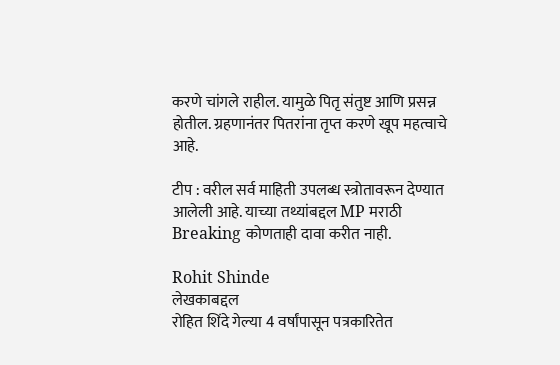करणे चांगले राहील. यामुळे पितृ संतुष्ट आणि प्रसन्न होतील. ग्रहणानंतर पितरांना तृप्त करणे खूप महत्वाचे आहे.

टीप : वरील सर्व माहिती उपलब्ध स्त्रोतावरून देण्यात आलेली आहे. याच्या तथ्यांबद्दल MP मराठी Breaking कोणताही दावा करीत नाही.

Rohit Shinde
लेखकाबद्दल
रोहित शिंदे गेल्या 4 वर्षांपासून पत्रकारितेत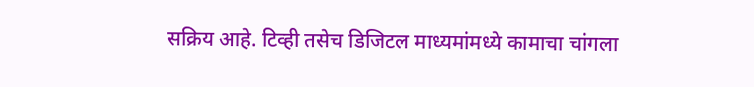सक्रिय आहे. टिव्ही तसेच डिजिटल माध्यमांमध्ये कामाचा चांगला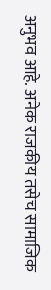अनुभव आहे. अनेक राजकीय तसेच सामाजिक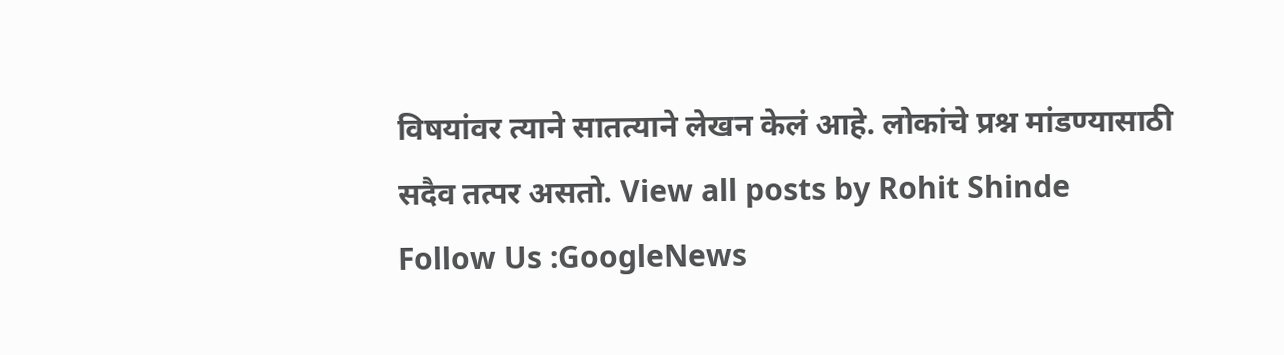विषयांवर त्याने सातत्याने लेखन केलं आहे. लोकांचे प्रश्न मांडण्यासाठी सदैव तत्पर असतो. View all posts by Rohit Shinde
Follow Us :GoogleNews